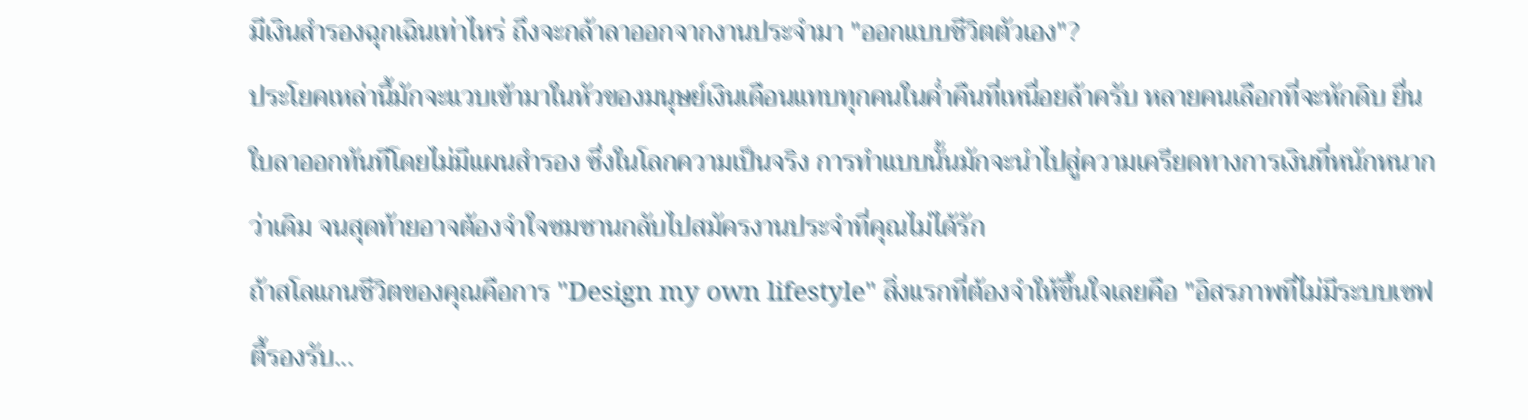มีเงินสำรองฉุกเฉินเท่าไหร่ ถึงจะกล้าลาออกจากงานประจำมา "ออกแบบชีวิตตัวเอง"?
ประโยคเหล่านี้มักจะแวบเข้ามาในหัวของมนุษย์เงินเดือนแทบทุกคนในค่ำคืนที่เหนื่อยล้าครับ หลายคนเลือกที่จะหักดิบ ยื่นใบลาออกทันทีโดยไม่มีแผนสำรอง ซึ่งในโลกความเป็นจริง การทำแบบนั้นมักจะนำไปสู่ความเครียดทางการเงินที่หนักหนากว่าเดิม จนสุดท้ายอาจต้องจำใจซมซานกลับไปสมัครงานประจำที่คุณไม่ได้รัก
ถ้าสโลแกนชีวิตของคุณคือการ "Design my own lifestyle" สิ่งแรกที่ต้องจำให้ขึ้นใจเลยคือ "อิสรภาพที่ไม่มีระบบเซฟตี้รองรับ...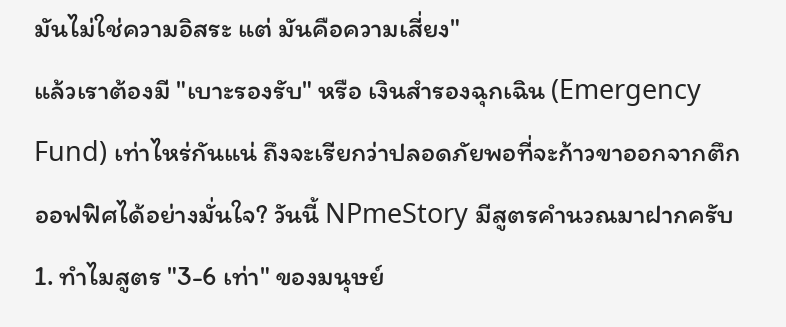มันไม่ใช่ความอิสระ แต่ มันคือความเสี่ยง"
แล้วเราต้องมี "เบาะรองรับ" หรือ เงินสำรองฉุกเฉิน (Emergency Fund) เท่าไหร่กันแน่ ถึงจะเรียกว่าปลอดภัยพอที่จะก้าวขาออกจากตึกออฟฟิศได้อย่างมั่นใจ? วันนี้ NPmeStory มีสูตรคำนวณมาฝากครับ
1. ทำไมสูตร "3-6 เท่า" ของมนุษย์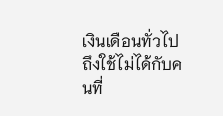เงินเดือนทั่วไป ถึงใช้ไม่ได้กับคนที่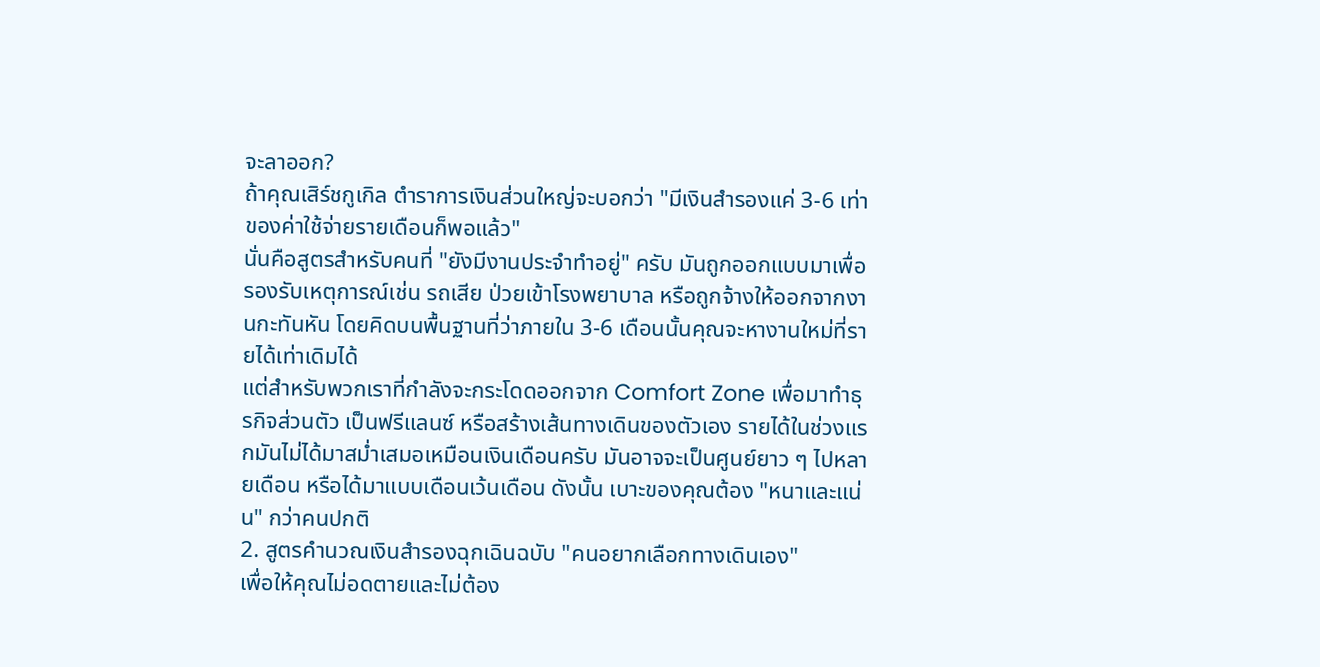จะลาออก?
ถ้าคุณเสิร์ชกูเกิล ตำราการเงินส่วนใหญ่จะบอกว่า "มีเงินสำรองแค่ 3-6 เท่าของค่าใช้จ่ายรายเดือนก็พอแล้ว"
นั่นคือสูตรสำหรับคนที่ "ยังมีงานประจำทำอยู่" ครับ มันถูกออกแบบมาเพื่อรองรับเหตุการณ์เช่น รถเสีย ป่วยเข้าโรงพยาบาล หรือถูกจ้างให้ออกจากงานกะทันหัน โดยคิดบนพื้นฐานที่ว่าภายใน 3-6 เดือนนั้นคุณจะหางานใหม่ที่รายได้เท่าเดิมได้
แต่สำหรับพวกเราที่กำลังจะกระโดดออกจาก Comfort Zone เพื่อมาทำธุรกิจส่วนตัว เป็นฟรีแลนซ์ หรือสร้างเส้นทางเดินของตัวเอง รายได้ในช่วงแรกมันไม่ได้มาสม่ำเสมอเหมือนเงินเดือนครับ มันอาจจะเป็นศูนย์ยาว ๆ ไปหลายเดือน หรือได้มาแบบเดือนเว้นเดือน ดังนั้น เบาะของคุณต้อง "หนาและแน่น" กว่าคนปกติ
2. สูตรคำนวณเงินสำรองฉุกเฉินฉบับ "คนอยากเลือกทางเดินเอง"
เพื่อให้คุณไม่อดตายและไม่ต้อง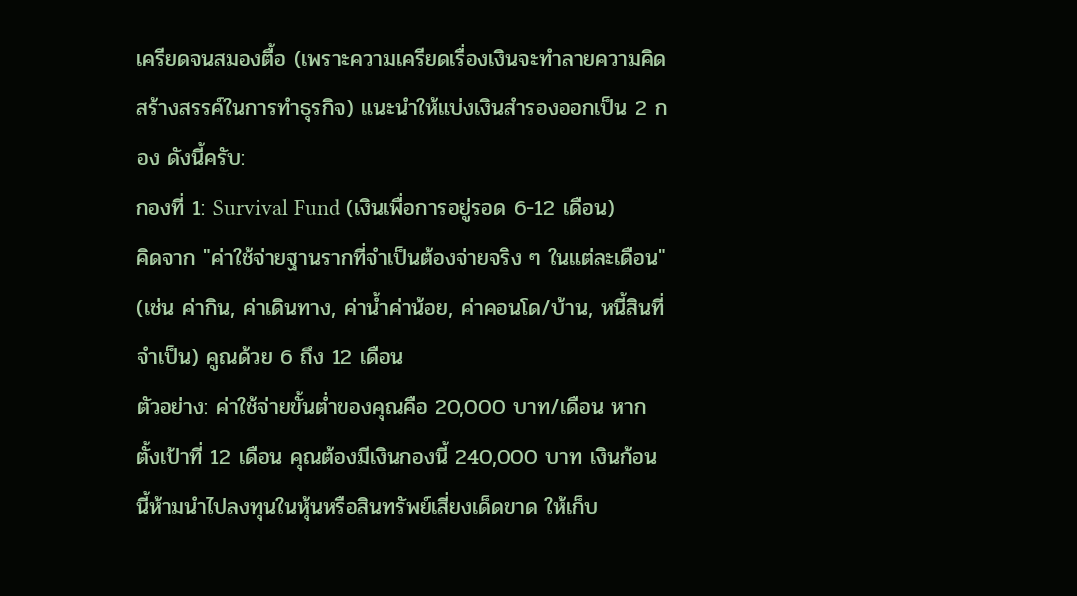เครียดจนสมองตื้อ (เพราะความเครียดเรื่องเงินจะทำลายความคิดสร้างสรรค์ในการทำธุรกิจ) แนะนำให้แบ่งเงินสำรองออกเป็น 2 กอง ดังนี้ครับ:
กองที่ 1: Survival Fund (เงินเพื่อการอยู่รอด 6-12 เดือน)
คิดจาก "ค่าใช้จ่ายฐานรากที่จำเป็นต้องจ่ายจริง ๆ ในแต่ละเดือน" (เช่น ค่ากิน, ค่าเดินทาง, ค่าน้ำค่าน้อย, ค่าคอนโด/บ้าน, หนี้สินที่จำเป็น) คูณด้วย 6 ถึง 12 เดือน
ตัวอย่าง: ค่าใช้จ่ายขั้นต่ำของคุณคือ 20,000 บาท/เดือน หากตั้งเป้าที่ 12 เดือน คุณต้องมีเงินกองนี้ 240,000 บาท เงินก้อนนี้ห้ามนำไปลงทุนในหุ้นหรือสินทรัพย์เสี่ยงเด็ดขาด ให้เก็บ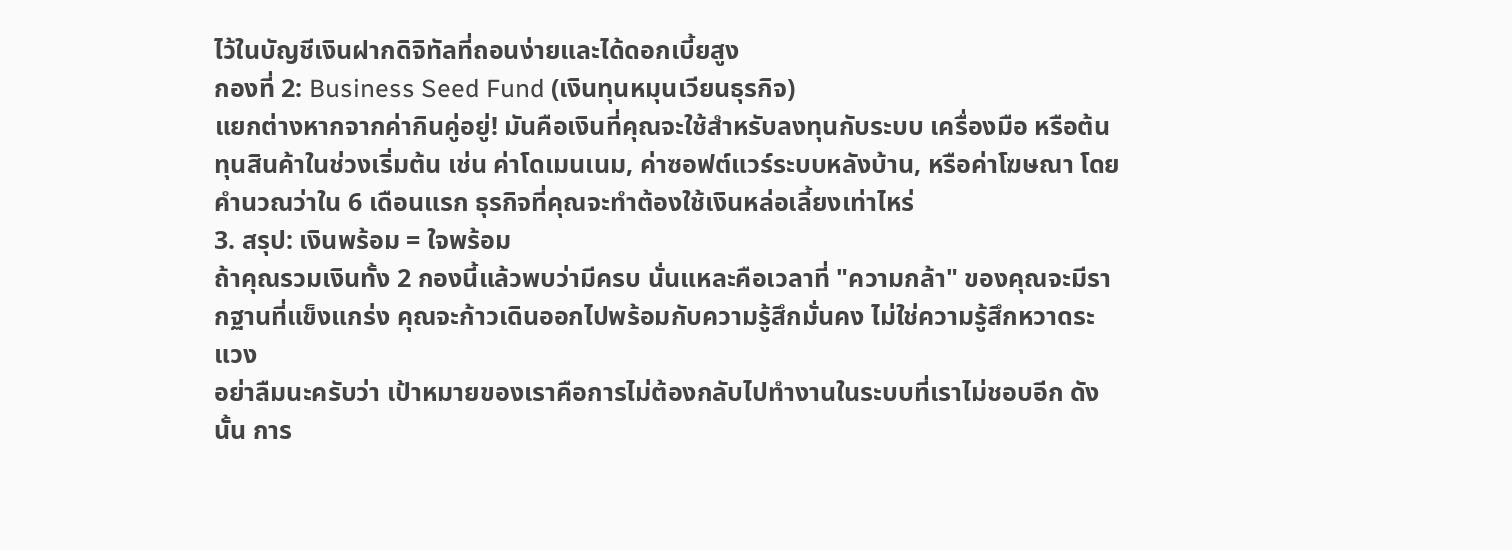ไว้ในบัญชีเงินฝากดิจิทัลที่ถอนง่ายและได้ดอกเบี้ยสูง
กองที่ 2: Business Seed Fund (เงินทุนหมุนเวียนธุรกิจ)
แยกต่างหากจากค่ากินคู่อยู่! มันคือเงินที่คุณจะใช้สำหรับลงทุนกับระบบ เครื่องมือ หรือต้นทุนสินค้าในช่วงเริ่มต้น เช่น ค่าโดเมนเนม, ค่าซอฟต์แวร์ระบบหลังบ้าน, หรือค่าโฆษณา โดยคำนวณว่าใน 6 เดือนแรก ธุรกิจที่คุณจะทำต้องใช้เงินหล่อเลี้ยงเท่าไหร่
3. สรุป: เงินพร้อม = ใจพร้อม
ถ้าคุณรวมเงินทั้ง 2 กองนี้แล้วพบว่ามีครบ นั่นแหละคือเวลาที่ "ความกล้า" ของคุณจะมีรากฐานที่แข็งแกร่ง คุณจะก้าวเดินออกไปพร้อมกับความรู้สึกมั่นคง ไม่ใช่ความรู้สึกหวาดระแวง
อย่าลืมนะครับว่า เป้าหมายของเราคือการไม่ต้องกลับไปทำงานในระบบที่เราไม่ชอบอีก ดังนั้น การ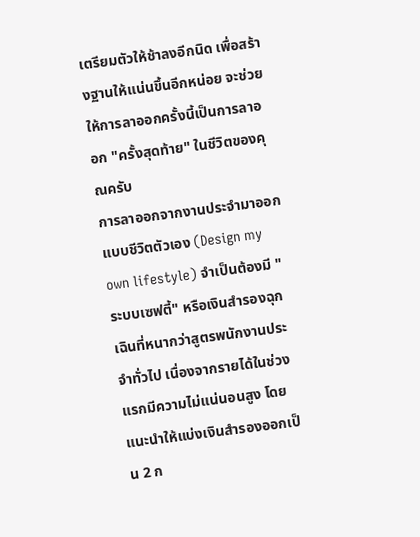เตรียมตัวให้ช้าลงอีกนิด เพื่อสร้างฐานให้แน่นขึ้นอีกหน่อย จะช่วยให้การลาออกครั้งนี้เป็นการลาออก "ครั้งสุดท้าย" ในชีวิตของคุณครับ
การลาออกจากงานประจำมาออกแบบชีวิตตัวเอง (Design my own lifestyle) จำเป็นต้องมี "ระบบเซฟตี้" หรือเงินสำรองฉุกเฉินที่หนากว่าสูตรพนักงานประจำทั่วไป เนื่องจากรายได้ในช่วงแรกมีความไม่แน่นอนสูง โดยแนะนำให้แบ่งเงินสำรองออกเป็น 2 ก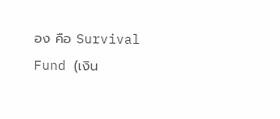อง คือ Survival Fund (เงิน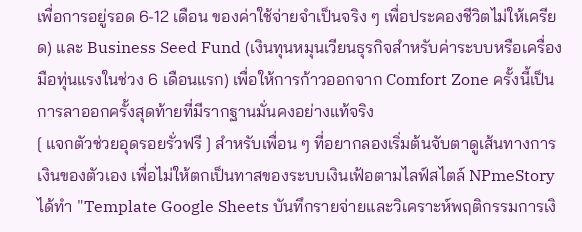เพื่อการอยู่รอด 6-12 เดือน ของค่าใช้จ่ายจำเป็นจริง ๆ เพื่อประคองชีวิตไม่ให้เครียด) และ Business Seed Fund (เงินทุนหมุนเวียนธุรกิจสำหรับค่าระบบหรือเครื่องมือทุ่นแรงในช่วง 6 เดือนแรก) เพื่อให้การก้าวออกจาก Comfort Zone ครั้งนี้เป็นการลาออกครั้งสุดท้ายที่มีรากฐานมั่นคงอย่างแท้จริง
[ แจกตัวช่วยอุดรอยรั่วฟรี ] สำหรับเพื่อน ๆ ที่อยากลองเริ่มต้นจับตาดูเส้นทางการเงินของตัวเอง เพื่อไม่ให้ตกเป็นทาสของระบบเงินเฟ้อตามไลฟ์สไตล์ NPmeStory ได้ทำ "Template Google Sheets บันทึกรายจ่ายและวิเคราะห์พฤติกรรมการเงิ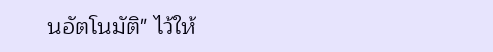นอัตโนมัติ" ไว้ให้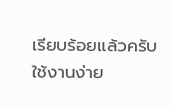เรียบร้อยแล้วครับ ใช้งานง่าย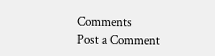Comments
Post a Comment